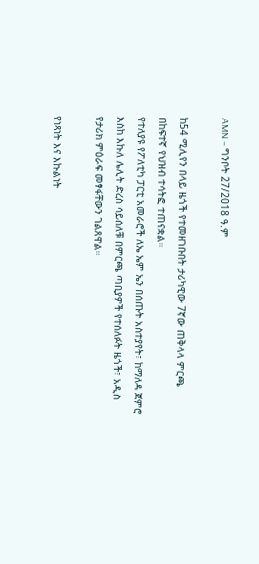AMN – ግንቦት 27/2018 ዓ.ም

ከ54 ሚሊየን በላይ ዜጎች የተመዘገቡበት ታሪካዊው 7ኛው ጠቅላላ ምርጫ በከፍተኛ የህዝብ ተሳትፎ ተጠናቋል።
የተለያዩ የፖለቲካ ፓርቲ አመራሮች ለኤ ኤም ኤን በሰጡት አስተያየት፣ ከማለዳ ጀምሮ እስከ እኩለ ሌሊት ድረስ ሳይሰለቹ በምርጫ ጣቢያዎች የተሰለፉት ዜጎች፣ አዲስ የታሪክ ምዕራፍ መፃፋቸውን ገልጸዋል።

የነጻነት እና እኩልነት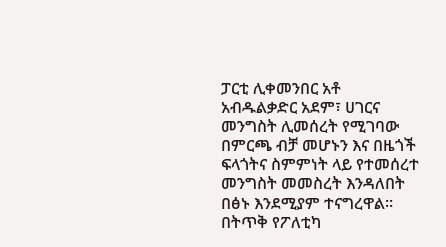ፓርቲ ሊቀመንበር አቶ አብዱልቃድር አደም፣ ሀገርና መንግስት ሊመሰረት የሚገባው በምርጫ ብቻ መሆኑን እና በዜጎች ፍላጎትና ስምምነት ላይ የተመሰረተ መንግስት መመስረት እንዳለበት በፅኑ እንደሚያም ተናግረዋል።
በትጥቅ የፖለቲካ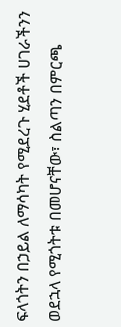ፍላጎትን በኃይል ለማሳካት የሚደረጉ ሂደቶች ሀገራችንን ወደኋላ የሚጎትቱ በመሆናቸው፣ ስልጣን በምርጫ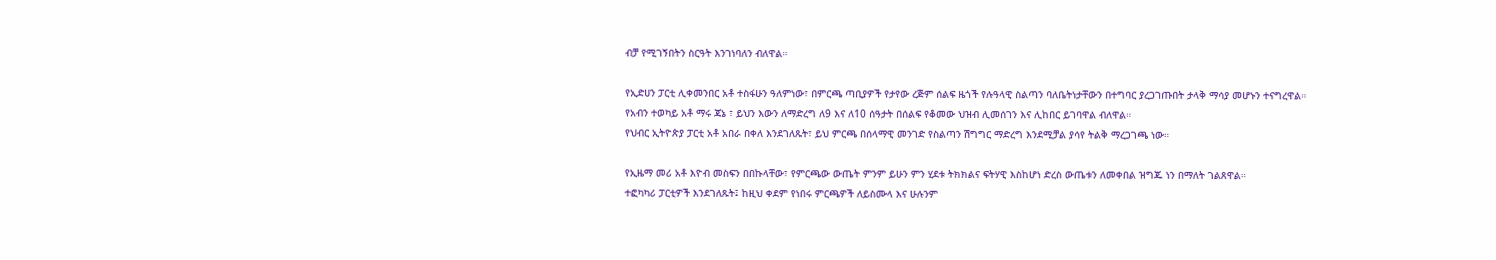ብቻ የሚገኝበትን ስርዓት እንገነባለን ብለዋል።

የኢድሀን ፓርቲ ሊቀመንበር አቶ ተስፋሁን ዓለምነው፣ በምርጫ ጣቢያዎች የታየው ረጅም ሰልፍ ዜጎች የሉዓላዊ ስልጣን ባለቤትነታቸውን በተግባር ያረጋገጡበት ታላቅ ማሳያ መሆኑን ተናግረዋል።
የአብን ተወካይ አቶ ማሩ ጃኔ ፣ ይህን እውን ለማድረግ ለ9 እና ለ10 ሰዓታት በሰልፍ የቆመው ህዝብ ሊመሰገን እና ሊከበር ይገባዋል ብለዋል።
የህብር ኢትዮጵያ ፓርቲ አቶ አበራ በቀለ እንደገለጹት፣ ይህ ምርጫ በሰላማዊ መንገድ የስልጣን ሽግግር ማድረግ እንደሚቻል ያሳየ ትልቅ ማረጋገጫ ነው።

የኢዜማ መሪ አቶ እዮብ መስፍን በበኩላቸው፣ የምርጫው ውጤት ምንም ይሁን ምን ሂደቱ ትክክልና ፍትሃዊ እስከሆነ ድረስ ውጤቱን ለመቀበል ዝግጁ ነን በማለት ገልጸዋል።
ተፎካካሪ ፓርቲዎች እንደገለጹት፤ ከዚህ ቀደም የነበሩ ምርጫዎች ለይስሙላ እና ሁሉንም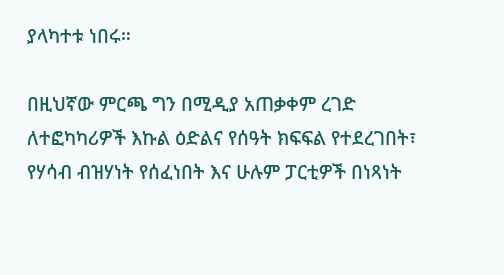ያላካተቱ ነበሩ።

በዚህኛው ምርጫ ግን በሚዲያ አጠቃቀም ረገድ ለተፎካካሪዎች እኩል ዕድልና የሰዓት ክፍፍል የተደረገበት፣ የሃሳብ ብዝሃነት የሰፈነበት እና ሁሉም ፓርቲዎች በነጻነት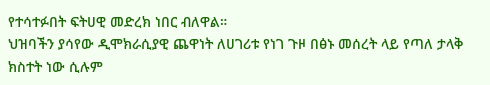የተሳተፉበት ፍትሀዊ መድረክ ነበር ብለዋል።
ህዝባችን ያሳየው ዲሞክራሲያዊ ጨዋነት ለሀገሪቱ የነገ ጉዞ በፅኑ መሰረት ላይ የጣለ ታላቅ ክስተት ነው ሲሉም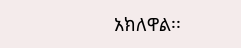አክለዋል፡፡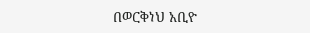በወርቅነህ አቢዮ